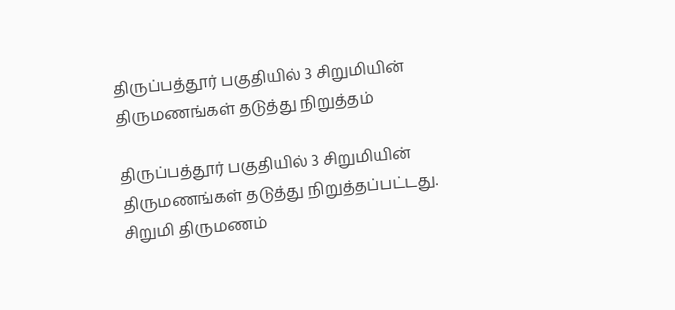திருப்பத்தூர் பகுதியில் 3 சிறுமியின் திருமணங்கள் தடுத்து நிறுத்தம்

திருப்பத்தூர் பகுதியில் 3 சிறுமியின் திருமணங்கள் தடுத்து நிறுத்தப்பட்டது.
சிறுமி திருமணம்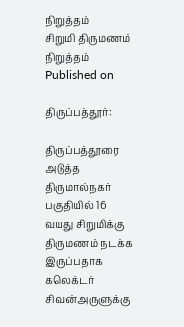நிறுத்தம்
சிறுமி திருமணம் நிறுத்தம்
Published on

திருப்பத்தூர்:

திருப்பத்தூரை அடுத்த திருமால்நகர் பகுதியில் 16 வயது சிறுமிக்கு திருமணம் நடக்க இருப்பதாக கலெக்டர் சிவன்அருளுக்கு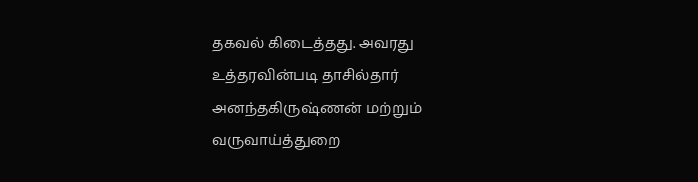தகவல் கிடைத்தது. அவரது உத்தரவின்படி தாசில்தார் அனந்தகிருஷ்ணன் மற்றும் வருவாய்த்துறை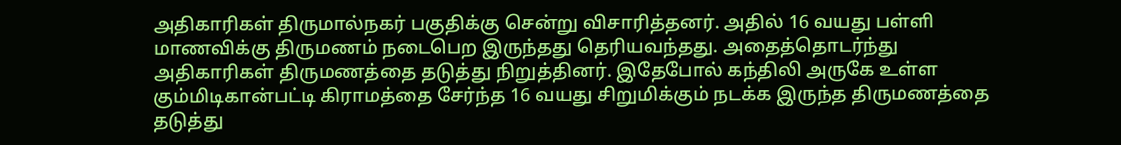அதிகாரிகள் திருமால்நகர் பகுதிக்கு சென்று விசாரித்தனர். அதில் 16 வயது பள்ளி மாணவிக்கு திருமணம் நடைபெற இருந்தது தெரியவந்தது. அதைத்தொடர்ந்து அதிகாரிகள் திருமணத்தை தடுத்து நிறுத்தினர். இதேபோல் கந்திலி அருகே உள்ள கும்மிடிகான்பட்டி கிராமத்தை சேர்ந்த 16 வயது சிறுமிக்கும் நடக்க இருந்த திருமணத்தை தடுத்து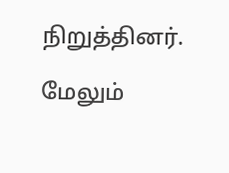நிறுத்தினர்.

மேலும்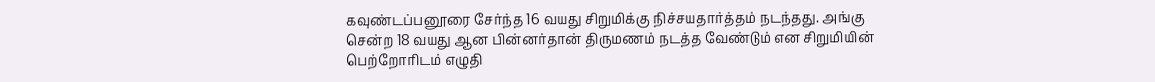கவுண்டப்பனூரை சேர்ந்த 16 வயது சிறுமிக்கு நிச்சயதார்த்தம் நடந்தது. அங்கு சென்ற 18 வயது ஆன பின்னர்தான் திருமணம் நடத்த வேண்டும் என சிறுமியின் பெற்றோரிடம் எழுதி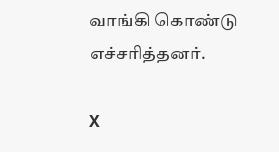வாங்கி கொண்டு எச்சரித்தனர்.

X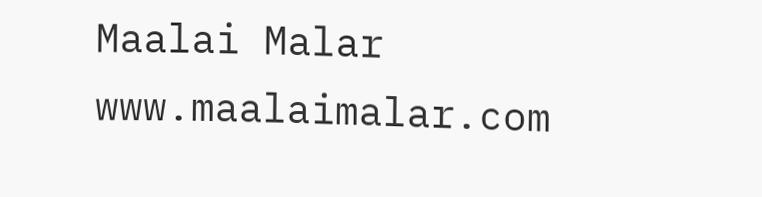Maalai Malar
www.maalaimalar.com